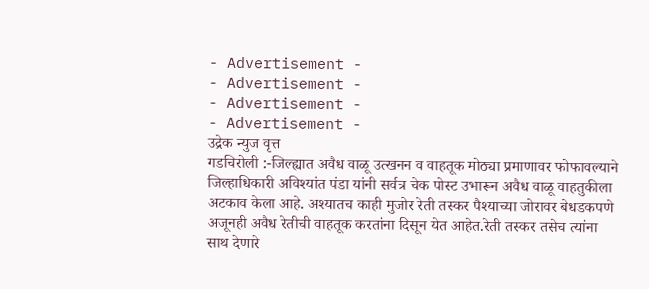- Advertisement -
- Advertisement -
- Advertisement -
- Advertisement -
उद्रेक न्युज वृत्त
गडचिरोली :-जिल्ह्यात अवैध वाळू उत्खनन व वाहतूक मोठ्या प्रमाणावर फोफावल्याने जिल्हाधिकारी अविश्यांत पंडा यांनी सर्वत्र चेक पोस्ट उभारून अवैध वाळू वाहतुकीला अटकाव केला आहे. अश्यातच काही मुजोर रेती तस्कर पैश्याच्या जोरावर बेधडकपणे अजूनही अवैध रेतीची वाहतूक करतांना दिसून येत आहेत.रेती तस्कर तसेच त्यांना साथ देणारे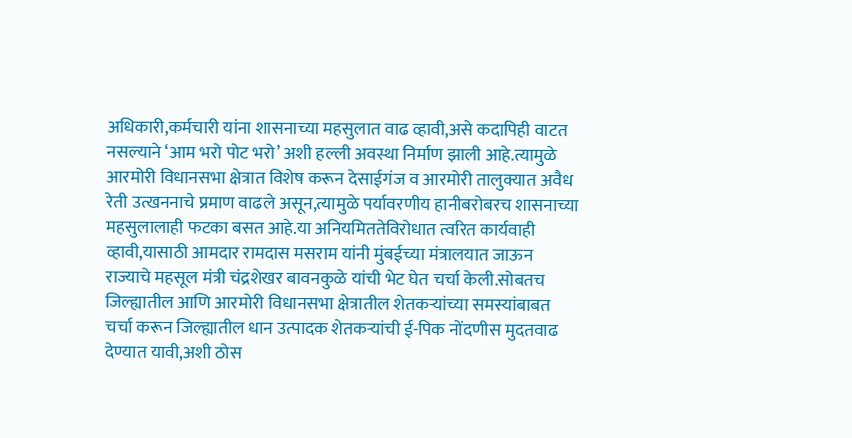अधिकारी,कर्मचारी यांना शासनाच्या महसुलात वाढ व्हावी,असे कदापिही वाटत नसल्याने ‘आम भरो पोट भरो’ अशी हल्ली अवस्था निर्माण झाली आहे.त्यामुळे
आरमोरी विधानसभा क्षेत्रात विशेष करून देसाईगंज व आरमोरी तालुक्यात अवैध रेती उत्खननाचे प्रमाण वाढले असून,त्यामुळे पर्यावरणीय हानीबरोबरच शासनाच्या महसुलालाही फटका बसत आहे.या अनियमिततेविरोधात त्वरित कार्यवाही व्हावी,यासाठी आमदार रामदास मसराम यांनी मुंबईच्या मंत्रालयात जाऊन राज्याचे महसूल मंत्री चंद्रशेखर बावनकुळे यांची भेट घेत चर्चा केली.सोबतच जिल्ह्यातील आणि आरमोरी विधानसभा क्षेत्रातील शेतकऱ्यांच्या समस्यांबाबत चर्चा करून जिल्ह्यातील धान उत्पादक शेतकऱ्यांची ई-पिक नोंदणीस मुदतवाढ देण्यात यावी,अशी ठोस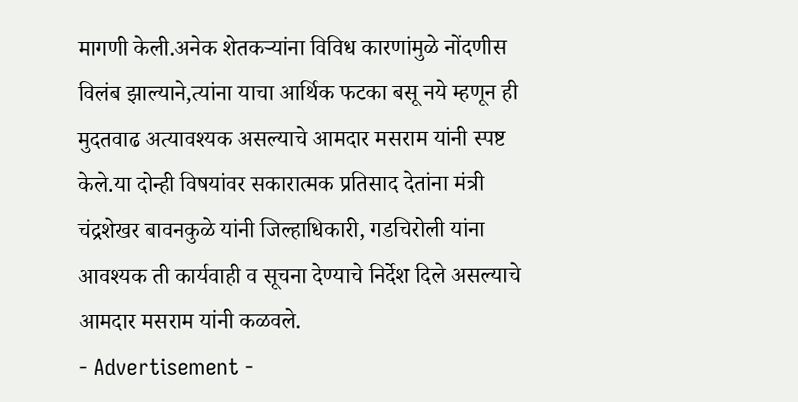मागणी केली.अनेक शेतकऱ्यांना विविध कारणांमुळे नोंदणीस विलंब झाल्याने,त्यांना याचा आर्थिक फटका बसू नये म्हणून ही मुदतवाढ अत्यावश्यक असल्याचे आमदार मसराम यांनी स्पष्ट केले.या दोन्ही विषयांवर सकारात्मक प्रतिसाद देतांना मंत्री चंद्रशेखर बावनकुळे यांनी जिल्हाधिकारी, गडचिरोली यांना आवश्यक ती कार्यवाही व सूचना देण्याचे निर्देश दिले असल्याचे आमदार मसराम यांनी कळवले.
- Advertisement -